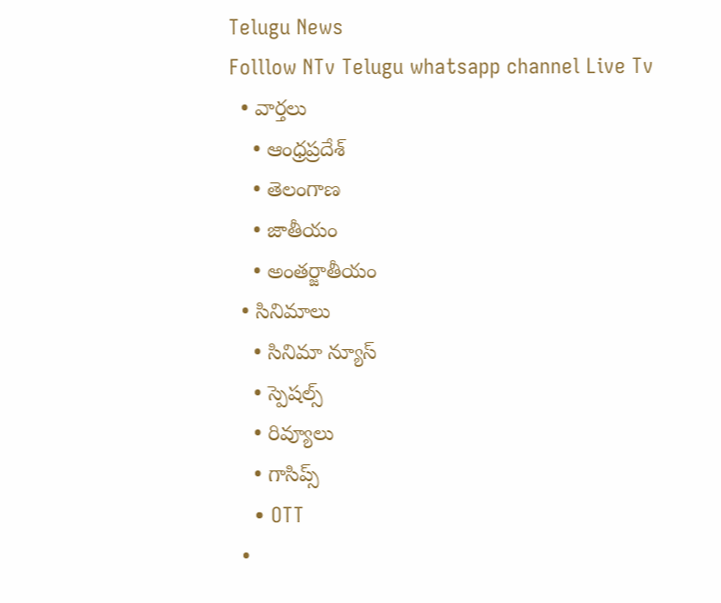Telugu News
Folllow NTv Telugu whatsapp channel Live Tv
  • వార్తలు
    • ఆంధ్రప్రదేశ్
    • తెలంగాణ
    • జాతీయం
    • అంతర్జాతీయం
  • సినిమాలు
    • సినిమా న్యూస్
    • స్పెషల్స్
    • రివ్యూలు
    • గాసిప్స్
    • OTT
  •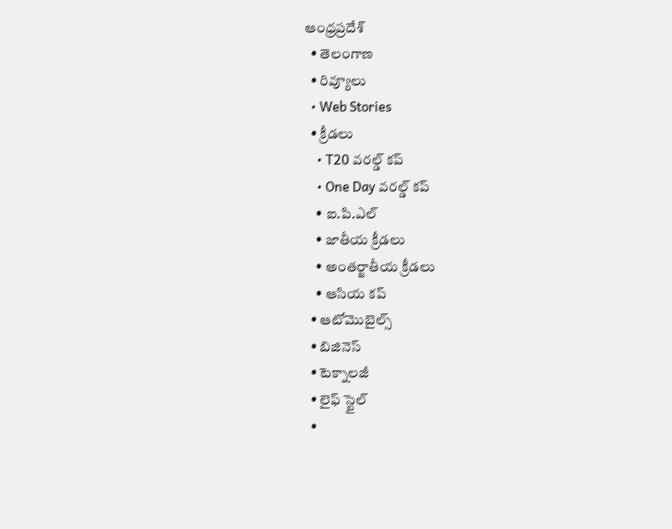ఆంధ్రప్రదేశ్
  • తెలంగాణ
  • రివ్యూలు
  • Web Stories
  • క్రీడలు
    • T20 వరల్డ్ కప్
    • One Day వరల్డ్ కప్
    • ఐ.పి.ఎల్
    • జాతీయ క్రీడలు
    • అంతర్జాతీయ క్రీడలు
    • ఆసియ కప్
  • ఆటోమొబైల్స్
  • బిజినెస్‌
  • టెక్నాలజీ
  • లైఫ్ స్టైల్
  •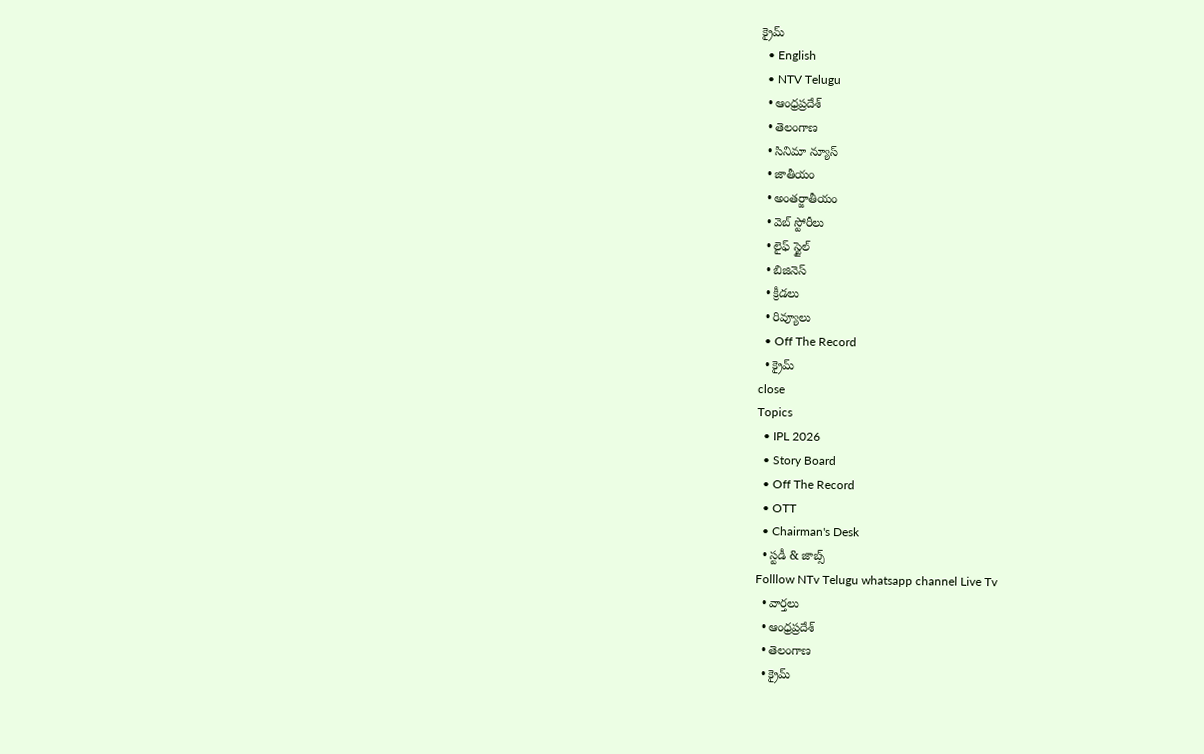క్రైమ్
  • English
  • NTV Telugu
  • ఆంధ్రప్రదేశ్
  • తెలంగాణ
  • సినిమా న్యూస్
  • జాతీయం
  • అంతర్జాతీయం
  • వెబ్ స్టోరీలు
  • లైఫ్ స్టైల్
  • బిజినెస్‌
  • క్రీడలు
  • రివ్యూలు
  • Off The Record
  • క్రైమ్
close
Topics
  • IPL 2026
  • Story Board
  • Off The Record
  • OTT
  • Chairman's Desk
  • స్టడీ & జాబ్స్
Folllow NTv Telugu whatsapp channel Live Tv
  • వార్తలు
  • ఆంధ్రప్రదేశ్
  • తెలంగాణ
  • క్రైమ్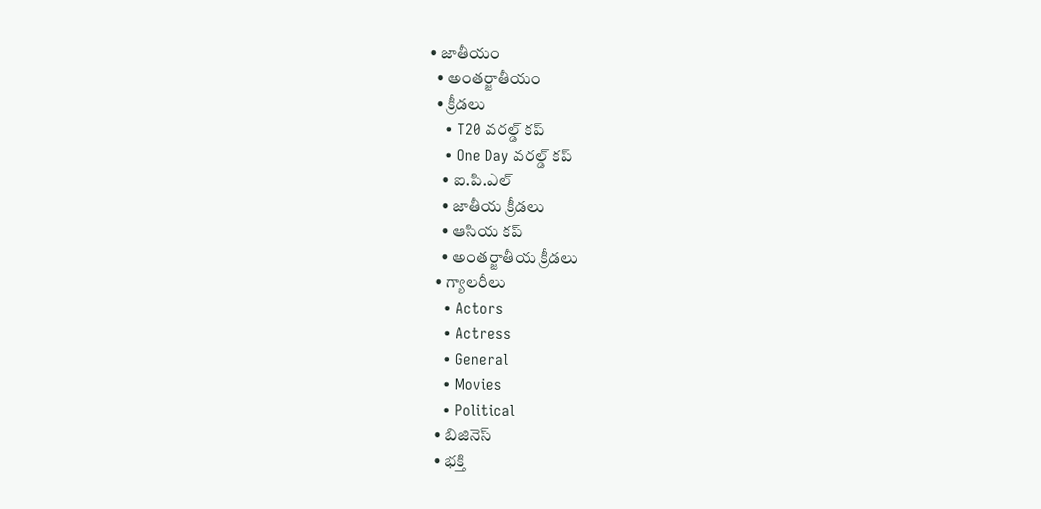• జాతీయం
  • అంతర్జాతీయం
  • క్రీడలు
    • T20 వరల్డ్ కప్
    • One Day వరల్డ్ కప్
    • ఐ.పి.ఎల్
    • జాతీయ క్రీడలు
    • ఆసియ కప్
    • అంతర్జాతీయ క్రీడలు
  • గ్యాలరీలు
    • Actors
    • Actress
    • General
    • Movies
    • Political
  • బిజినెస్‌
  • భక్తి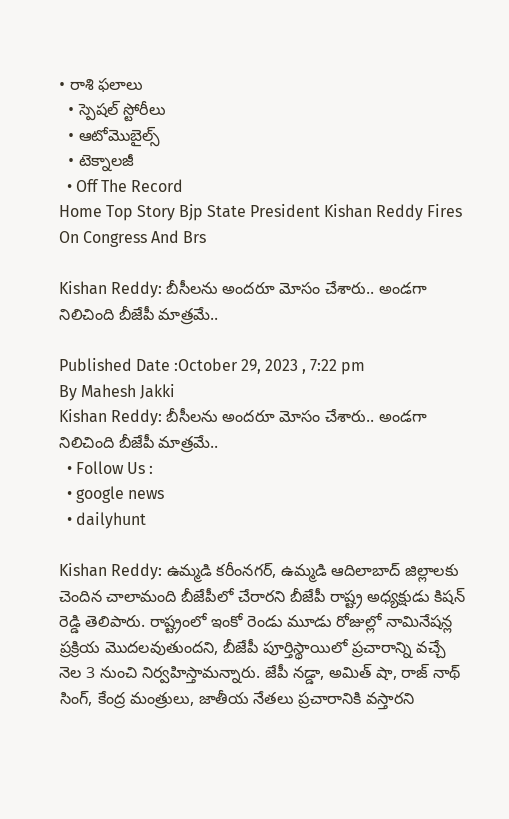• రాశి ఫలాలు
  • స్పెషల్‌ స్టోరీలు
  • ఆటోమొబైల్స్
  • టెక్నాలజీ
  • Off The Record
Home Top Story Bjp State President Kishan Reddy Fires On Congress And Brs

Kishan Reddy: బీసీలను అందరూ మోసం చేశారు.. అండగా నిలిచింది బీజేపీ మాత్రమే..

Published Date :October 29, 2023 , 7:22 pm
By Mahesh Jakki
Kishan Reddy: బీసీలను అందరూ మోసం చేశారు.. అండగా నిలిచింది బీజేపీ మాత్రమే..
  • Follow Us :
  • google news
  • dailyhunt

Kishan Reddy: ఉమ్మడి కరీంనగర్, ఉమ్మడి ఆదిలాబాద్ జిల్లాలకు చెందిన చాలామంది బీజేపీలో చేరారని బీజేపీ రాష్ట్ర అధ్యక్షుడు కిషన్‌ రెడ్డి తెలిపారు. రాష్ట్రంలో ఇంకో రెండు మూడు రోజుల్లో నామినేషన్ల ప్రక్రియ మొదలవుతుందని, బీజేపీ పూర్తిస్థాయిలో ప్రచారాన్ని వచ్చే నెల 3 నుంచి నిర్వహిస్తామన్నారు. జేపీ నడ్డా, అమిత్ షా, రాజ్ నాథ్ సింగ్, కేంద్ర మంత్రులు, జాతీయ నేతలు ప్రచారానికి వస్తారని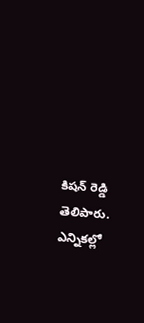కిషన్‌ రెడ్డి తెలిపారు. ఎన్నికల్లో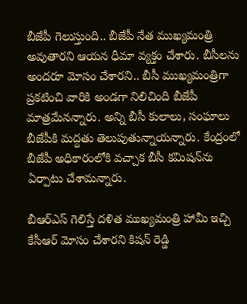బీజేపీ గెలుస్తుంది.. బీజేపీ నేత ముఖ్యమంత్రి అవుతారని ఆయన ధీమా వ్యక్తం చేశారు. బీసీలను అందరూ మోసం చేశారని.. బీసీ ముఖ్యమంత్రిగా ప్రకటించి వారికి అండగా నిలిచింది బీజేపీ మాత్రమేనన్నారు. అన్ని బీసీ కులాలు, సంఘాలు బీజేపీకి మద్దతు తెలుపుతున్నాయన్నారు. కేంద్రంలో బీజేపీ అధికారంలోకి వచ్చాక బీసీ కమిషన్‌ను ఏర్పాటు చేశామన్నారు.

బీఆర్ఎస్ గెలిస్తే దళిత ముఖ్యమంత్రి హామీ ఇచ్చి కేసీఆర్ మోసం చేశారని కిషన్‌ రెడ్డి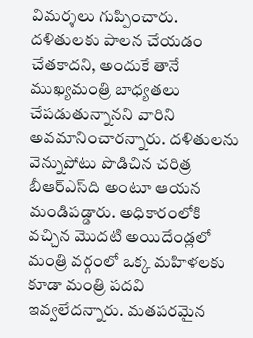విమర్శలు గుప్పించారు. దళితులకు పాలన చేయడం చేతకాదని, అందుకే తానే ముఖ్యమంత్రి బాధ్యతలు చేపడుతున్నానని వారిని అవమానించారన్నారు. దళితులను వెన్నుపోటు పొడిచిన చరిత్ర బీఆర్ఎస్‌ది అంటూ ఆయన మండిపడ్డారు. అధికారంలోకి వచ్చిన మొదటి అయిదేండ్లలో మంత్రి వర్గంలో ఒక్క మహిళలకు కూడా మంత్రి పదవి ఇవ్వలేదన్నారు. మతపరమైన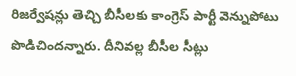రిజర్వేషన్లు తెచ్చి బీసీలకు కాంగ్రెస్ పార్టీ వెన్నుపోటు పొడిచిందన్నారు. దీనివల్ల బీసీల సీట్లు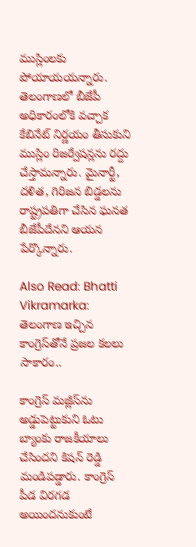ముస్లింలకు పోయాయయన్నారు. తెలంగాణలో బీజేపీ అధికారంలోకి వచ్చాక కేబినేట్ నిర్ణయం తీసుకుని ముస్లిం రిజర్వేషన్లను రద్దు చేస్తామన్నారు. మైనార్టీ, దళిత, గిరిజన బిడ్డలను రాష్ట్రపతిగా చేసిన ఘనత బీజేపీదేనని ఆయన పేర్కొన్నారు.

Also Read: Bhatti Vikramarka: తెలంగాణ ఇచ్చిన కాంగ్రెస్‌తోనే ప్రజల కలలు సాకారం..

కాంగ్రెస్ మజ్లీస్‌ను అడ్డుపెట్టుకుని ఓటు బ్యాంకు రాజకీయాలు చేసిందని కిషన్‌ రెడ్డి మండిపడ్డారు. కాంగ్రెస్ పీడ విరగడ అయిందనుకుంటే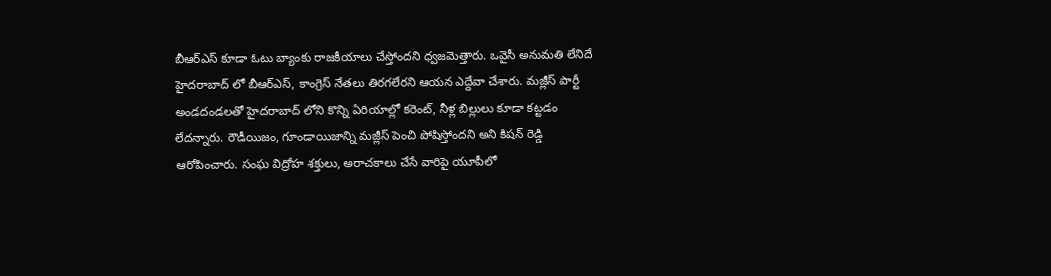బీఆర్ఎస్ కూడా ఓటు బ్యాంకు రాజకీయాలు చేస్తోందని ధ్వజమెత్తారు. ఒవైసీ అనుమతి లేనిదే హైదరాబాద్ లో బీఆర్ఎస్, కాంగ్రెస్ నేతలు తిరగలేరని ఆయన ఎద్దేవా చేశారు. మజ్లీస్ పార్టీ అండదండలతో హైదరాబాద్ లోని కొన్ని ఏరియాల్లో కరెంట్, నీళ్ల బిల్లులు కూడా కట్టడం లేదన్నారు. రౌడీయిజం, గూండాయిజాన్ని మజ్లీస్ పెంచి పోషిస్తోందని అని కిషన్‌ రెడ్డి ఆరోపించారు. సంఘ విద్రోహ శక్తులు, అరాచకాలు చేసే వారిపై యూపీలో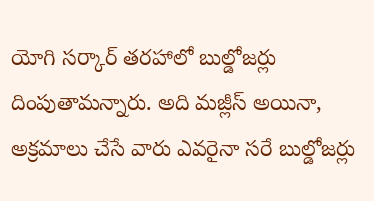యోగి సర్కార్ తరహాలో బుల్డోజర్లు దింపుతామన్నారు. అది మజ్లీస్ అయినా, అక్రమాలు చేసే వారు ఎవరైనా సరే బుల్డోజర్లు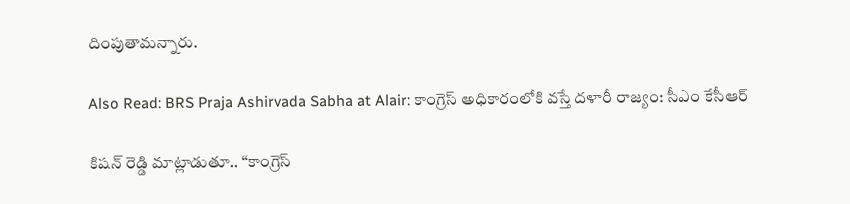దింపుతామన్నారు.

Also Read: BRS Praja Ashirvada Sabha at Alair: కాంగ్రెస్ అధికారంలోకి వస్తే దళారీ రాజ్యం: సీఎం కేసీఆర్

కిషన్‌ రెడ్డి మాట్లాడుతూ.. “కాంగ్రెస్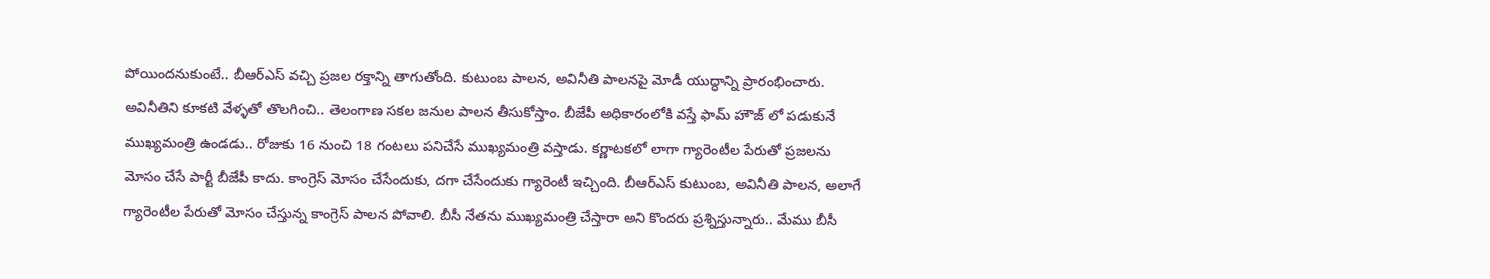పోయిందనుకుంటే.. బీఆర్ఎస్ వచ్చి ప్రజల రక్తాన్ని తాగుతోంది. కుటుంబ పాలన, అవినీతి పాలనపై మోడీ యుద్ధాన్ని ప్రారంభించారు. అవినీతిని కూకటి వేళ్ళతో తొలగించి.. తెలంగాణ సకల జనుల పాలన తీసుకోస్తాం. బీజేపీ అధికారంలోకి వస్తే ఫామ్ హౌజ్ లో పడుకునే ముఖ్యమంత్రి ఉండడు.. రోజుకు 16 నుంచి 18 గంటలు పనిచేసే ముఖ్యమంత్రి వస్తాడు. కర్ణాటకలో లాగా గ్యారెంటీల పేరుతో ప్రజలను మోసం చేసే పార్టీ బీజేపీ కాదు. కాంగ్రెస్ మోసం చేసేందుకు, దగా చేసేందుకు గ్యారెంటీ ఇచ్చింది. బీఆర్ఎస్ కుటుంబ, అవినీతి పాలన, అలాగే గ్యారెంటీల పేరుతో మోసం చేస్తున్న కాంగ్రెస్ పాలన పోవాలి. బీసీ నేతను ముఖ్యమంత్రి చేస్తారా అని కొందరు ప్రశ్నిస్తున్నారు.. మేము బీసీ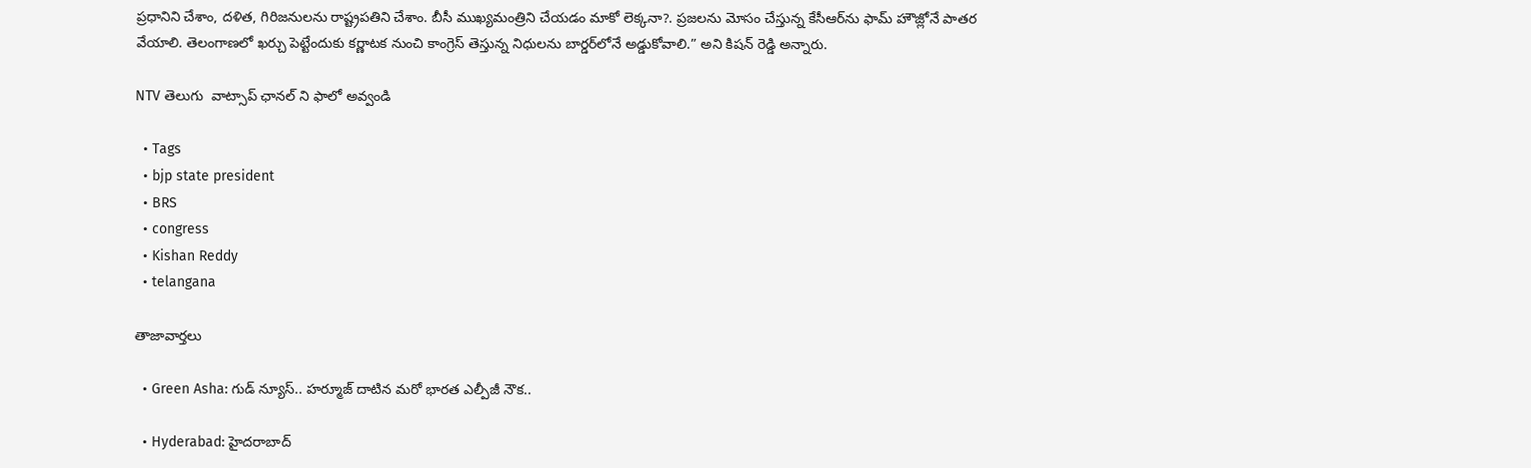ప్రధానిని చేశాం, దళిత, గిరిజనులను రాష్ట్రపతిని చేశాం. బీసీ ముఖ్యమంత్రిని చేయడం మాకో లెక్కనా?. ప్రజలను మోసం చేస్తున్న కేసీఆర్‌ను ఫామ్ హౌజ్లోనే పాతర వేయాలి. తెలంగాణలో ఖర్చు పెట్టేందుకు కర్ణాటక నుంచి కాంగ్రెస్ తెస్తున్న నిధులను బార్డర్‌లోనే అడ్డుకోవాలి.” అని కిషన్‌ రెడ్డి అన్నారు.

NTV తెలుగు  వాట్సాప్ ఛానల్ ని ఫాలో అవ్వండి

  • Tags
  • bjp state president
  • BRS
  • congress
  • Kishan Reddy
  • telangana

తాజావార్తలు

  • Green Asha: గుడ్ న్యూస్.. హర్మూజ్ దాటిన మరో భారత ఎల్పీజీ నౌక..

  • Hyderabad: హైదరాబాద్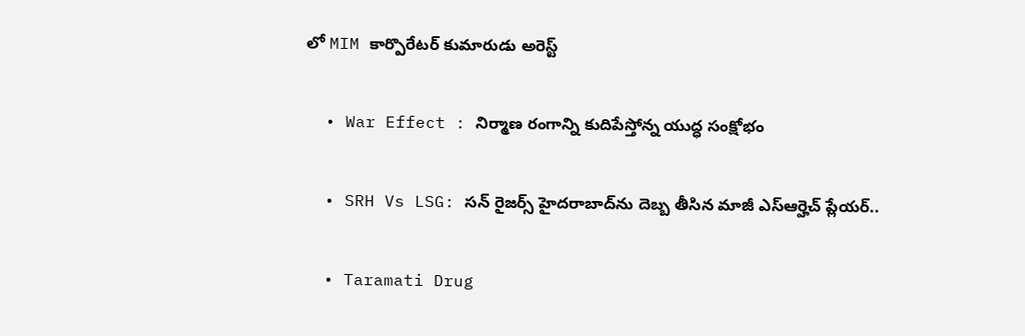లో MIM కార్పొరేటర్ కుమారుడు అరెస్ట్

  • War Effect : నిర్మాణ రంగాన్ని కుదిపేస్తోన్న యుద్ధ సంక్షోభం

  • SRH Vs LSG: సన్ రైజర్స్ హైదరాబాద్‌ను దెబ్బ తీసిన మాజీ ఎస్ఆర్హెచ్ ప్లేయర్..

  • Taramati Drug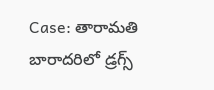Case: తారామతి బారాదరిలో డ్రగ్స్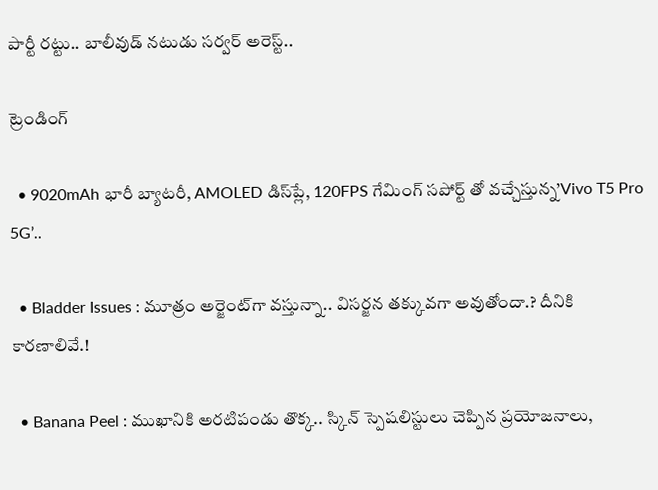పార్టీ రట్టు.. బాలీవుడ్ నటుడు సర్వర్ అరెస్ట్..

ట్రెండింగ్‌

  • 9020mAh భారీ బ్యాటరీ, AMOLED డిస్‌ప్లే, 120FPS గేమింగ్‌ సపోర్ట్ తో వచ్చేస్తున్న’Vivo T5 Pro 5G’..

  • Bladder Issues : మూత్రం అర్జెంట్‌గా వస్తున్నా.. విసర్జన తక్కువగా అవుతోందా.? దీనికి కారణాలివే.!

  • Banana Peel : ముఖానికి అరటిపండు తొక్క.. స్కిన్ స్పెషలిస్టులు చెప్పిన ప్రయోజనాలు,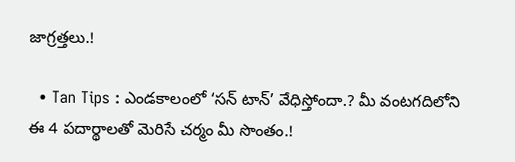జాగ్రత్తలు.!

  • Tan Tips : ఎండకాలంలో ‘సన్ టాన్’ వేధిస్తోందా.? మీ వంటగదిలోని ఈ 4 పదార్థాలతో మెరిసే చర్మం మీ సొంతం.!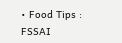• Food Tips : FSSAI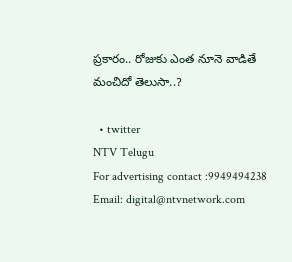ప్రకారం.. రోజుకు ఎంత నూనె వాడితే మంచిదో తెలుసా..?

  • twitter
NTV Telugu
For advertising contact :9949494238
Email: digital@ntvnetwork.com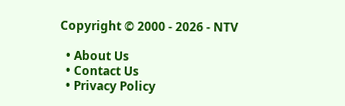Copyright © 2000 - 2026 - NTV

  • About Us
  • Contact Us
  • Privacy Policy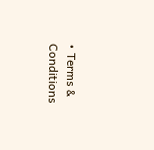• Terms & Conditions